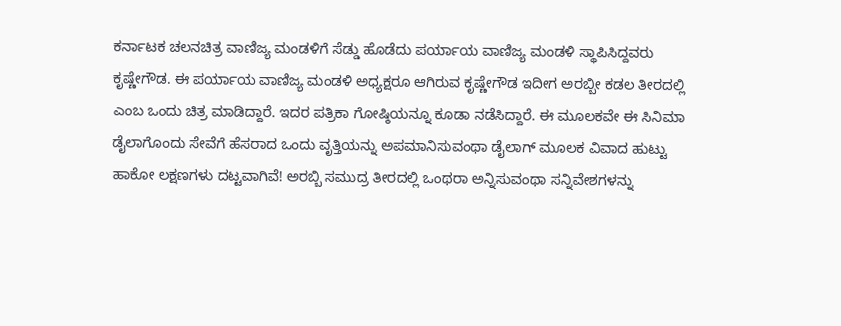ಕರ್ನಾಟಕ ಚಲನಚಿತ್ರ ವಾಣಿಜ್ಯ ಮಂಡಳಿಗೆ ಸೆಡ್ಡು ಹೊಡೆದು ಪರ್ಯಾಯ ವಾಣಿಜ್ಯ ಮಂಡಳಿ ಸ್ಥಾಪಿಸಿದ್ದವರು ಕೃಷ್ಣೇಗೌಡ. ಈ ಪರ್ಯಾಯ ವಾಣಿಜ್ಯ ಮಂಡಳಿ ಅಧ್ಯಕ್ಷರೂ ಆಗಿರುವ ಕೃಷ್ಣೇಗೌಡ ಇದೀಗ ಅರಬ್ಬೀ ಕಡಲ ತೀರದಲ್ಲಿ ಎಂಬ ಒಂದು ಚಿತ್ರ ಮಾಡಿದ್ದಾರೆ. ಇದರ ಪತ್ರಿಕಾ ಗೋಷ್ಠಿಯನ್ನೂ ಕೂಡಾ ನಡೆಸಿದ್ದಾರೆ. ಈ ಮೂಲಕವೇ ಈ ಸಿನಿಮಾ ಡೈಲಾಗೊಂದು ಸೇವೆಗೆ ಹೆಸರಾದ ಒಂದು ವೃತ್ತಿಯನ್ನು ಅಪಮಾನಿಸುವಂಥಾ ಡೈಲಾಗ್ ಮೂಲಕ ವಿವಾದ ಹುಟ್ಟು ಹಾಕೋ ಲಕ್ಷಣಗಳು ದಟ್ಟವಾಗಿವೆ! ಅರಬ್ಬಿ ಸಮುದ್ರ ತೀರದಲ್ಲಿ ಒಂಥರಾ ಅನ್ನಿಸುವಂಥಾ ಸನ್ನಿವೇಶಗಳನ್ನು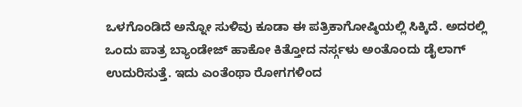ಒಳಗೊಂಡಿದೆ ಅನ್ನೋ ಸುಳಿವು ಕೂಡಾ ಈ ಪತ್ರಿಕಾಗೋಷ್ಠಿಯಲ್ಲಿ ಸಿಕ್ಕಿದೆ. ಅದರಲ್ಲಿ ಒಂದು ಪಾತ್ರ ಬ್ಯಾಂಡೇಜ್ ಹಾಕೋ ಕಿತ್ತೋದ ನರ್ಸ್ಗಳು ಅಂತೊಂದು ಡೈಲಾಗ್ ಉದುರಿಸುತ್ತೆ. ಇದು ಎಂತೆಂಥಾ ರೋಗಗಳಿಂದ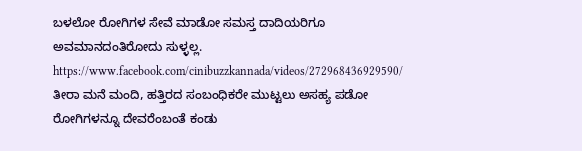ಬಳಲೋ ರೋಗಿಗಳ ಸೇವೆ ಮಾಡೋ ಸಮಸ್ತ ದಾದಿಯರಿಗೂ ಅವಮಾನದಂತಿರೋದು ಸುಳ್ಳಲ್ಲ.
https://www.facebook.com/cinibuzzkannada/videos/272968436929590/
ತೀರಾ ಮನೆ ಮಂದಿ, ಹತ್ತಿರದ ಸಂಬಂಧಿಕರೇ ಮುಟ್ಟಲು ಅಸಹ್ಯ ಪಡೋ ರೋಗಿಗಳನ್ನೂ ದೇವರೆಂಬಂತೆ ಕಂಡು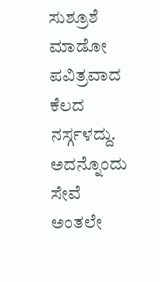ಸುಶ್ರೂಶೆ ಮಾಡೋ ಪವಿತ್ರವಾದ ಕೆಲದ ನರ್ಸ್ಗಳದ್ದು. ಅದನ್ನೊಂದು ಸೇವೆ ಅಂತಲೇ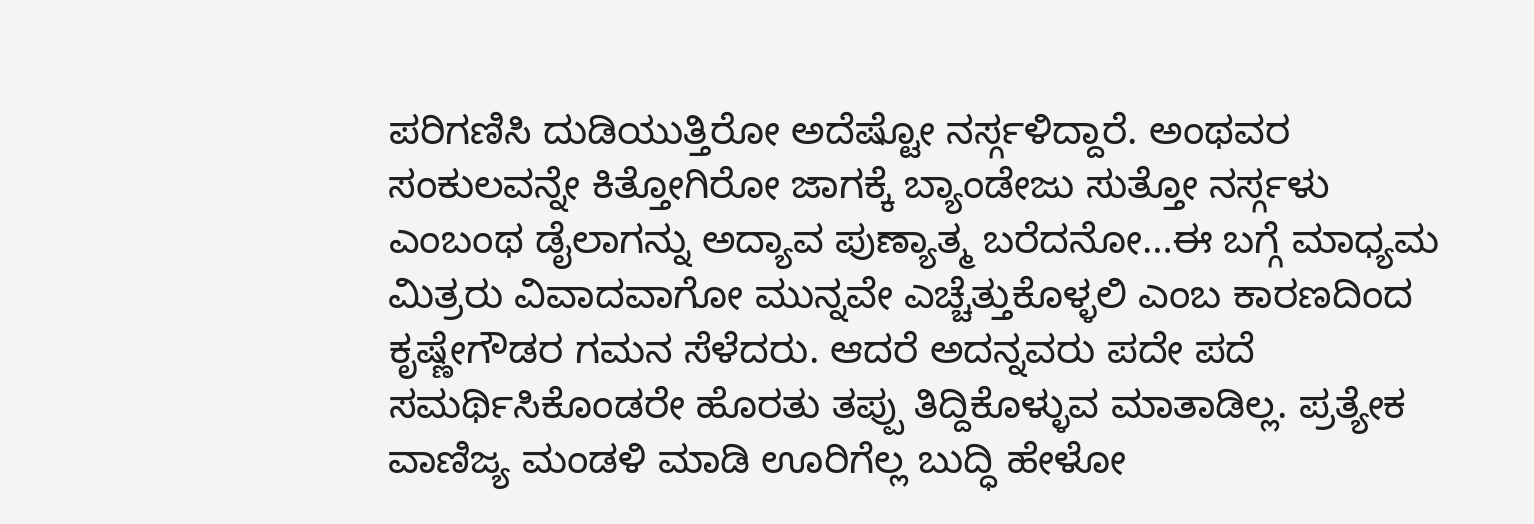ಪರಿಗಣಿಸಿ ದುಡಿಯುತ್ತಿರೋ ಅದೆಷ್ಟೋ ನರ್ಸ್ಗಳಿದ್ದಾರೆ. ಅಂಥವರ ಸಂಕುಲವನ್ನೇ ಕಿತ್ತೋಗಿರೋ ಜಾಗಕ್ಕೆ ಬ್ಯಾಂಡೇಜು ಸುತ್ತೋ ನರ್ಸ್ಗಳು ಎಂಬಂಥ ಡೈಲಾಗನ್ನು ಅದ್ಯಾವ ಪುಣ್ಯಾತ್ಮ ಬರೆದನೋ…ಈ ಬಗ್ಗೆ ಮಾಧ್ಯಮ ಮಿತ್ರರು ವಿವಾದವಾಗೋ ಮುನ್ನವೇ ಎಚ್ಚೆತ್ತುಕೊಳ್ಳಲಿ ಎಂಬ ಕಾರಣದಿಂದ ಕೃಷ್ಣೇಗೌಡರ ಗಮನ ಸೆಳೆದರು. ಆದರೆ ಅದನ್ನವರು ಪದೇ ಪದೆ ಸಮರ್ಥಿಸಿಕೊಂಡರೇ ಹೊರತು ತಪ್ಪು ತಿದ್ದಿಕೊಳ್ಳುವ ಮಾತಾಡಿಲ್ಲ. ಪ್ರತ್ಯೇಕ ವಾಣಿಜ್ಯ ಮಂಡಳಿ ಮಾಡಿ ಊರಿಗೆಲ್ಲ ಬುದ್ಧಿ ಹೇಳೋ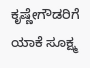ಕೃಷ್ಣೇಗೌಡರಿಗೆ ಯಾಕೆ ಸೂಕ್ಷ್ಮ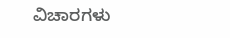ವಿಚಾರಗಳು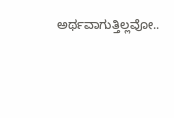ಅರ್ಥವಾಗುತ್ತಿಲ್ಲವೋ..